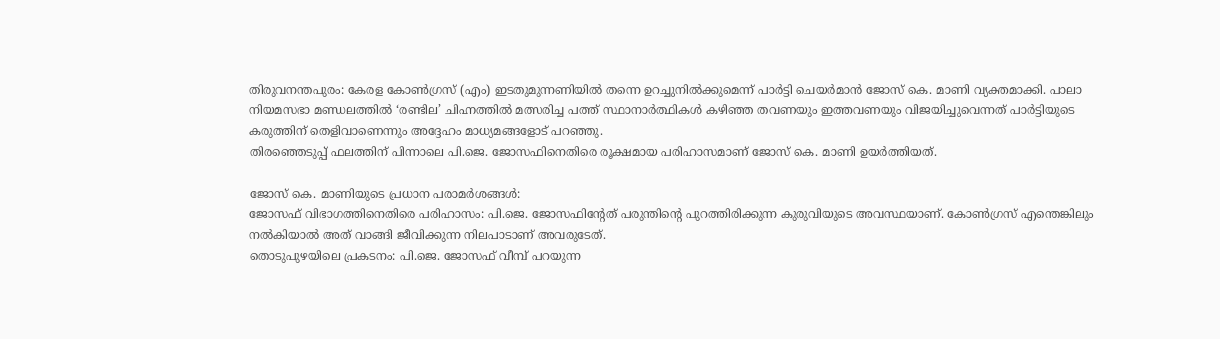തിരുവനന്തപുരം: കേരള കോൺഗ്രസ് (എം) ഇടതുമുന്നണിയിൽ തന്നെ ഉറച്ചുനിൽക്കുമെന്ന് പാർട്ടി ചെയർമാൻ ജോസ് കെ. മാണി വ്യക്തമാക്കി. പാലാ നിയമസഭാ മണ്ഡലത്തിൽ ‘രണ്ടില’ ചിഹ്നത്തിൽ മത്സരിച്ച പത്ത് സ്ഥാനാർത്ഥികൾ കഴിഞ്ഞ തവണയും ഇത്തവണയും വിജയിച്ചുവെന്നത് പാർട്ടിയുടെ കരുത്തിന് തെളിവാണെന്നും അദ്ദേഹം മാധ്യമങ്ങളോട് പറഞ്ഞു.
തിരഞ്ഞെടുപ്പ് ഫലത്തിന് പിന്നാലെ പി.ജെ. ജോസഫിനെതിരെ രൂക്ഷമായ പരിഹാസമാണ് ജോസ് കെ. മാണി ഉയർത്തിയത്.

ജോസ് കെ. മാണിയുടെ പ്രധാന പരാമർശങ്ങൾ:
ജോസഫ് വിഭാഗത്തിനെതിരെ പരിഹാസം: പി.ജെ. ജോസഫിന്റേത് പരുന്തിന്റെ പുറത്തിരിക്കുന്ന കുരുവിയുടെ അവസ്ഥയാണ്. കോൺഗ്രസ് എന്തെങ്കിലും നൽകിയാൽ അത് വാങ്ങി ജീവിക്കുന്ന നിലപാടാണ് അവരുടേത്.
തൊടുപുഴയിലെ പ്രകടനം: പി.ജെ. ജോസഫ് വീമ്പ് പറയുന്ന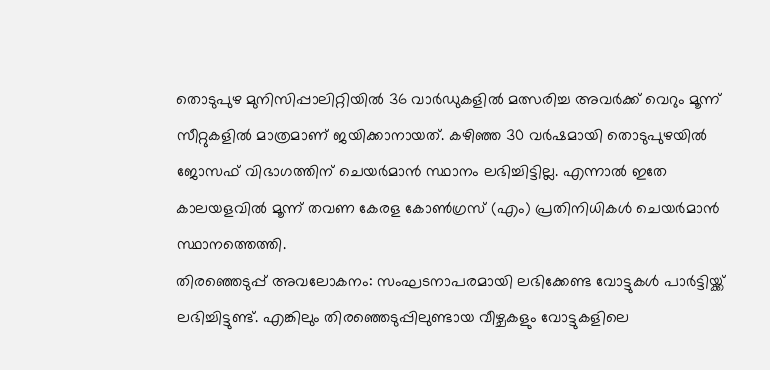തൊടുപുഴ മുനിസിപ്പാലിറ്റിയിൽ 36 വാർഡുകളിൽ മത്സരിച്ച അവർക്ക് വെറും മൂന്ന് സീറ്റുകളിൽ മാത്രമാണ് ജയിക്കാനായത്. കഴിഞ്ഞ 30 വർഷമായി തൊടുപുഴയിൽ ജോസഫ് വിഭാഗത്തിന് ചെയർമാൻ സ്ഥാനം ലഭിച്ചിട്ടില്ല. എന്നാൽ ഇതേ കാലയളവിൽ മൂന്ന് തവണ കേരള കോൺഗ്രസ് (എം) പ്രതിനിധികൾ ചെയർമാൻ സ്ഥാനത്തെത്തി.
തിരഞ്ഞെടുപ്പ് അവലോകനം: സംഘടനാപരമായി ലഭിക്കേണ്ട വോട്ടുകൾ പാർട്ടിയ്ക്ക് ലഭിച്ചിട്ടുണ്ട്. എങ്കിലും തിരഞ്ഞെടുപ്പിലുണ്ടായ വീഴ്ചകളും വോട്ടുകളിലെ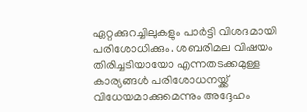ഏറ്റക്കുറച്ചിലുകളും പാർട്ടി വിശദമായി പരിശോധിക്കും. ശബരിമല വിഷയം തിരിച്ചടിയായോ എന്നതടക്കമുള്ള കാര്യങ്ങൾ പരിശോധനയ്ക്ക് വിധേയമാക്കുമെന്നും അദ്ദേഹം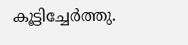കൂട്ടിച്ചേർത്തു.